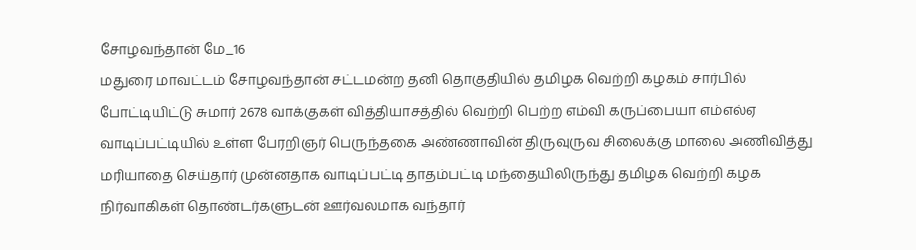சோழவந்தான் மே_16
மதுரை மாவட்டம் சோழவந்தான் சட்டமன்ற தனி தொகுதியில் தமிழக வெற்றி கழகம் சார்பில் போட்டியிட்டு சுமார் 2678 வாக்குகள் வித்தியாசத்தில் வெற்றி பெற்ற எம்வி கருப்பையா எம்எல்ஏ வாடிப்பட்டியில் உள்ள பேரறிஞர் பெருந்தகை அண்ணாவின் திருவுருவ சிலைக்கு மாலை அணிவித்து மரியாதை செய்தார் முன்னதாக வாடிப்பட்டி தாதம்பட்டி மந்தையிலிருந்து தமிழக வெற்றி கழக நிர்வாகிகள் தொண்டர்களுடன் ஊர்வலமாக வந்தார்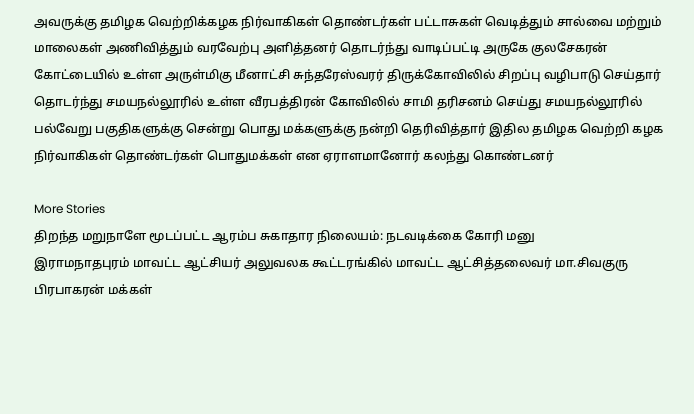அவருக்கு தமிழக வெற்றிக்கழக நிர்வாகிகள் தொண்டர்கள் பட்டாசுகள் வெடித்தும் சால்வை மற்றும் மாலைகள் அணிவித்தும் வரவேற்பு அளித்தனர் தொடர்ந்து வாடிப்பட்டி அருகே குலசேகரன் கோட்டையில் உள்ள அருள்மிகு மீனாட்சி சுந்தரேஸ்வரர் திருக்கோவிலில் சிறப்பு வழிபாடு செய்தார் தொடர்ந்து சமயநல்லூரில் உள்ள வீரபத்திரன் கோவிலில் சாமி தரிசனம் செய்து சமயநல்லூரில் பல்வேறு பகுதிகளுக்கு சென்று பொது மக்களுக்கு நன்றி தெரிவித்தார் இதில தமிழக வெற்றி கழக நிர்வாகிகள் தொண்டர்கள் பொதுமக்கள் என ஏராளமானோர் கலந்து கொண்டனர்

More Stories
திறந்த மறுநாளே மூடப்பட்ட ஆரம்ப சுகாதார நிலையம்: நடவடிக்கை கோரி மனு
இராமநாதபுரம் மாவட்ட ஆட்சியர் அலுவலக கூட்டரங்கில் மாவட்ட ஆட்சித்தலைவர் மா.சிவகுரு பிரபாகரன் மக்கள்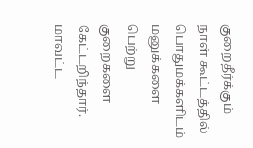குறைதீர்க்கும் நாள் கூட்டத்தில் பொதுமக்களிடம் மனுக்களை பெற்று குறைகளை கேட்டறிந்தார். மாவட்ட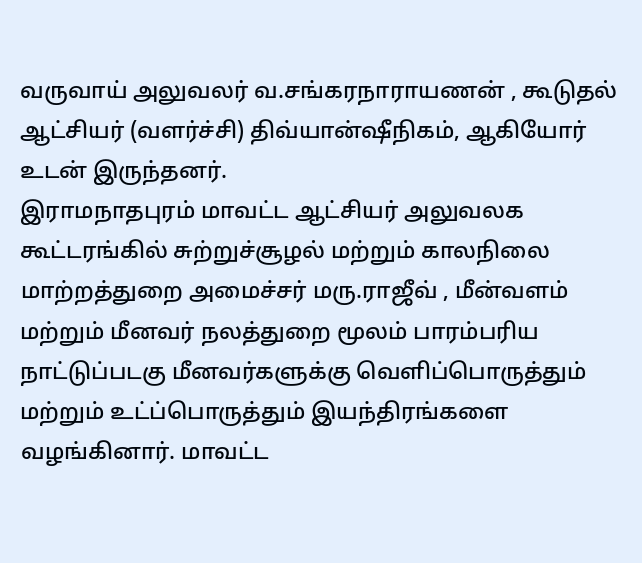வருவாய் அலுவலர் வ.சங்கரநாராயணன் , கூடுதல் ஆட்சியர் (வளர்ச்சி) திவ்யான்ஷீநிகம், ஆகியோர் உடன் இருந்தனர்.
இராமநாதபுரம் மாவட்ட ஆட்சியர் அலுவலக கூட்டரங்கில் சுற்றுச்சூழல் மற்றும் காலநிலை மாற்றத்துறை அமைச்சர் மரு.ராஜீவ் , மீன்வளம் மற்றும் மீனவர் நலத்துறை மூலம் பாரம்பரிய நாட்டுப்படகு மீனவர்களுக்கு வெளிப்பொருத்தும் மற்றும் உட்ப்பொருத்தும் இயந்திரங்களை வழங்கினார். மாவட்ட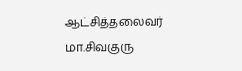ஆட்சித்தலைவர் மா.சிவகுரு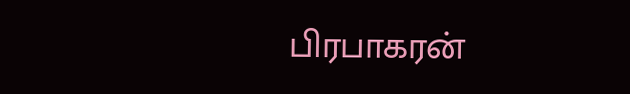பிரபாகரன்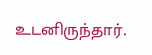உடனிருந்தார்.